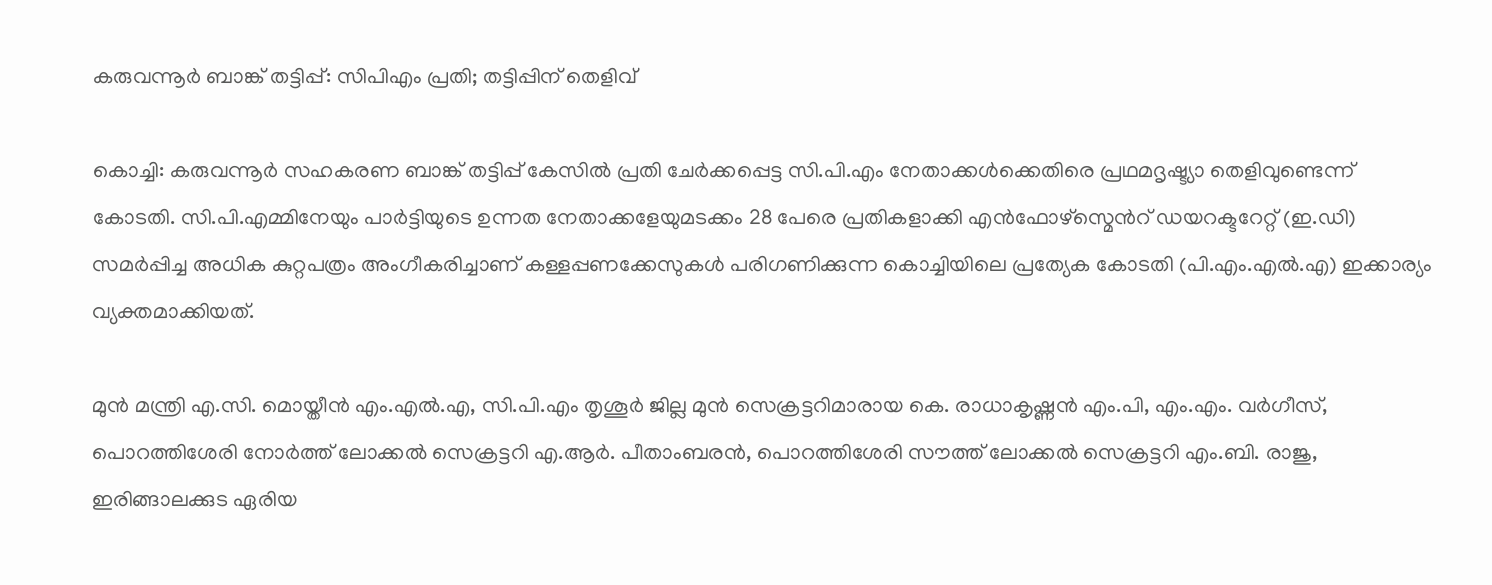കരുവന്നൂർ ബാങ്ക് തട്ടിപ്പ്: സിപിഎം പ്രതി; തട്ടിപ്പിന് തെളിവ്

കൊച്ചി: കരുവന്നൂർ സഹകരണ ബാങ്ക് തട്ടിപ്പ് കേസിൽ പ്രതി ചേർക്കപ്പെട്ട സി.പി.എം നേതാക്കൾക്കെതിരെ പ്രഥമദൃഷ്ട്യാ തെളിവുണ്ടെന്ന് കോടതി. സി.പി.എമ്മിനേയും പാർട്ടിയുടെ ഉന്നത നേതാക്കളേയുമടക്കം 28 പേരെ പ്രതികളാക്കി എൻഫോഴ്സ്മെന്‍റ് ഡയറക്ടറേറ്റ് (ഇ.ഡി) സമർപ്പിച്ച അധിക കുറ്റപത്രം അംഗീകരിച്ചാണ് കള്ളപ്പണക്കേസുകൾ പരിഗണിക്കുന്ന കൊച്ചിയിലെ പ്രത്യേക കോടതി (പി.എം.എൽ.എ) ഇക്കാര്യം വ്യക്തമാക്കിയത്.

മുൻ മന്ത്രി എ.സി. മൊയ്തീൻ എം.എൽ.എ, സി.പി.എം തൃശൂർ ജില്ല മുൻ സെക്രട്ടറിമാരായ കെ. രാധാകൃഷ്ണൻ എം.പി, എം.എം. വർഗീസ്, പൊറത്തിശേരി നോർത്ത് ലോക്കൽ സെക്രട്ടറി എ.ആർ. പീതാംബരൻ, പൊറത്തിശേരി സൗത്ത് ലോക്കൽ സെക്രട്ടറി എം.ബി. രാജു, ഇരിങ്ങാലക്കുട ഏരിയ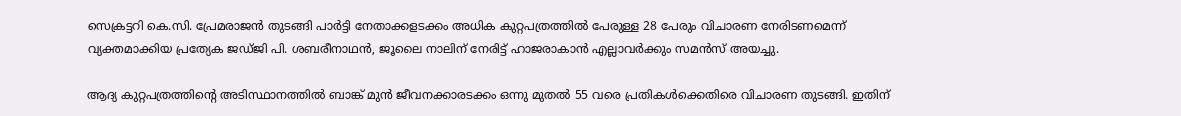സെക്രട്ടറി കെ.സി. പ്രേമരാജൻ തുടങ്ങി പാർട്ടി നേതാക്കളടക്കം അധിക കുറ്റപത്രത്തിൽ പേരുള്ള 28 പേരും വിചാരണ നേരിടണമെന്ന് വ്യക്തമാക്കിയ പ്രത്യേക ജഡ്ജി പി. ശബരീനാഥൻ, ജൂലൈ നാലിന് നേരിട്ട് ഹാജരാകാൻ എല്ലാവർക്കും സമൻസ് അയച്ചു.

ആദ്യ കുറ്റപത്രത്തിന്‍റെ അടിസ്ഥാനത്തിൽ ബാങ്ക് മുൻ ജീവനക്കാരടക്കം ഒന്നു മുതൽ 55 വരെ പ്രതികൾക്കെതിരെ വിചാരണ തുടങ്ങി. ഇതിന്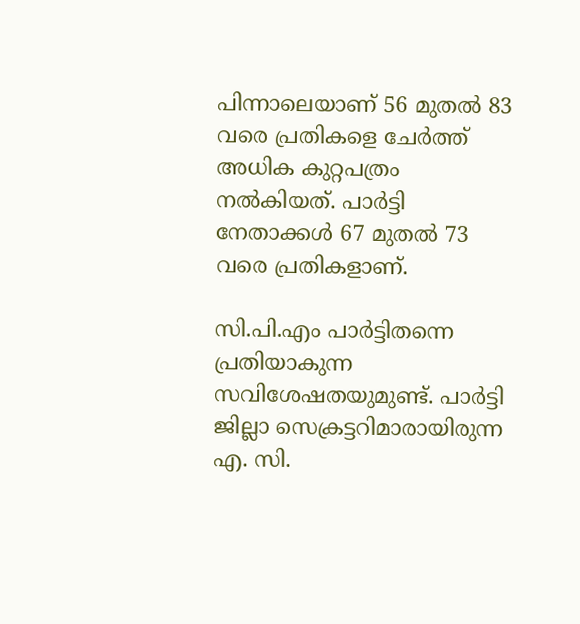പിന്നാലെയാണ് 56 മുതൽ 83 വരെ പ്രതികളെ ചേർത്ത് അധിക കുറ്റപത്രം നൽകിയത്. പാർട്ടി നേതാക്കൾ 67 മുതൽ 73 വരെ പ്രതികളാണ്.

സി.പി.എം പാർട്ടിതന്നെ പ്രതിയാകുന്ന സവിശേഷതയുമുണ്ട്. പാർട്ടി ജില്ലാ സെക്രട്ടറിമാരായിരുന്ന എ. സി.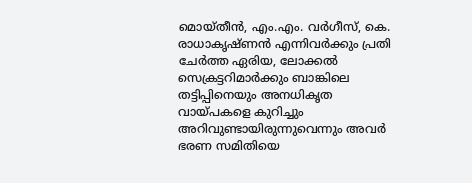മൊയ്തീൻ, എം.എം. വർഗീസ്, കെ. രാധാകൃഷ്ണൻ എന്നിവർക്കും പ്രതി ചേർത്ത ഏരിയ, ലോക്കൽ സെക്രട്ടറിമാർക്കും ബാങ്കിലെ തട്ടിപ്പിനെയും അനധികൃത വായ്പകളെ കുറിച്ചും അറിവുണ്ടായിരുന്നുവെന്നും അവർ ഭരണ സമിതിയെ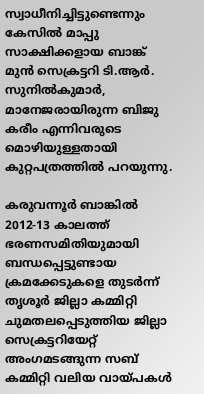സ്വാധീനിച്ചിട്ടുണ്ടെന്നും കേസിൽ മാപ്പു സാക്ഷിക്കളായ ബാങ്ക് മുൻ സെക്രട്ടറി ടി.ആർ. സുനിൽകുമാർ, മാനേജരായിരുന്ന ബിജു കരീം എന്നിവരുടെ മൊഴിയുള്ളതായി കുറ്റപത്രത്തിൽ പറയുന്നു.

കരുവന്നൂർ ബാങ്കിൽ 2012-13 കാലത്ത് ഭരണസമിതിയുമായി ബന്ധപ്പെട്ടുണ്ടായ ക്രമക്കേടുകളെ തുടർന്ന് തൃശൂർ ജില്ലാ കമ്മിറ്റി ചുമതലപ്പെടുത്തിയ ജില്ലാ സെക്രട്ടറിയേറ്റ് അംഗമടങ്ങുന്ന സബ് കമ്മിറ്റി വലിയ വായ്പകൾ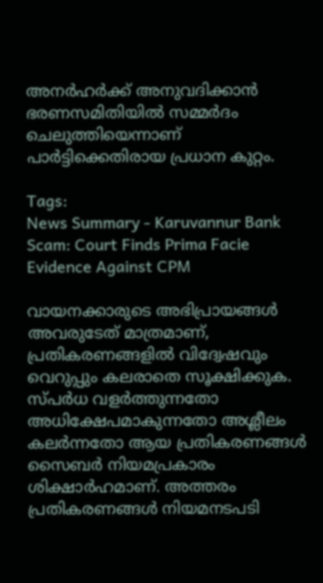അനർഹർക്ക് അനുവദിക്കാൻ ഭരണസമിതിയിൽ സമ്മർദം ചെലുത്തിയെന്നാണ് പാർട്ടിക്കെതിരായ പ്രധാന കുറ്റം.

Tags:
News Summary - Karuvannur Bank Scam: Court Finds Prima Facie Evidence Against CPM

വായനക്കാരുടെ അഭിപ്രായങ്ങള്‍ അവരുടേത് മാത്രമാണ്, പ്രതികരണങ്ങളിൽ വിദ്വേഷവും വെറുപ്പും കലരാതെ സൂക്ഷിക്കുക. സ്പർധ വളർത്തുന്നതോ അധിക്ഷേപമാകുന്നതോ അശ്ലീലം കലർന്നതോ ആയ പ്രതികരണങ്ങൾ സൈബർ നിയമപ്രകാരം ശിക്ഷാർഹമാണ്. അത്തരം പ്രതികരണങ്ങൾ നിയമനടപടി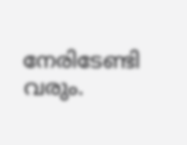നേരിടേണ്ടി വരും.